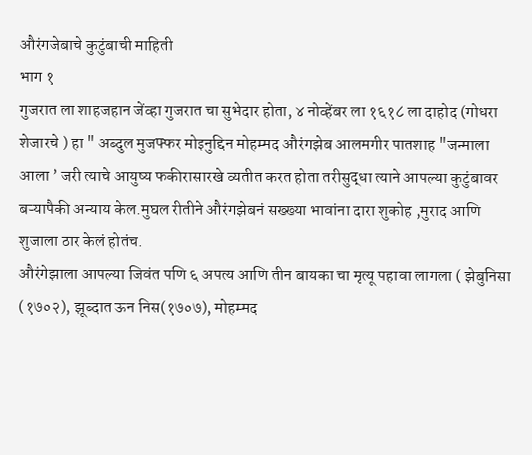औरंगजेबाचे कुटुंबाची माहिती
भाग १
गुजरात ला शाहजहान जेंव्हा गुजरात चा सुभेदार होता, ४ नोव्हेंबर ला १६१८ ला दाहोद (गोधरा शेजारचे ) हा " अब्दुल मुजफ्फर मोइनुद्दिन मोहम्मद औरंगझेब आलमगीर पातशाह "जन्माला आला ’ जरी त्याचे आयुष्य फकीरासारखे व्यतीत करत होता तरीसुद्धा त्याने आपल्या कुटुंबावर बऱ्यापैकी अन्याय केल.मुघल रीतीने औरंगझेबनं सख्ख्या भावांना दारा शुकोह ,मुराद आणि शुजाला ठार केलं होतंच.
औरंगेझाला आपल्या जिवंत पणि ६ अपत्य आणि तीन बायका चा मृत्यू पहावा लागला ( झेबुनिसा (१७०२), झूब्दात ऊन निस(१७०७), मोहम्मद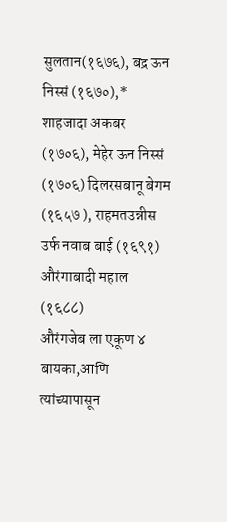सुलतान(१६७६), बद्र ऊन निस्सं (१६७०),* शाहजादा अकबर (१७०६), मेहेर ऊन निस्सं (१७०६) दिलरसबानू बेगम (१६५७ ), राहमतउन्नीस उर्फ नवाब बाई (१६९१) औरंगाबादी महाल (१६८८)
औरंगजेब ला एकूण ४ बायका,आणि त्यांच्यापासून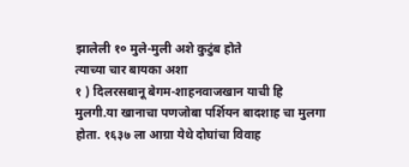झालेली १० मुले-मुली अशे कुटुंब होते
त्याच्या चार बायका अशा
१ ) दिलरसबानू बेगम-शाहनवाजखान याची हि मुलगी.या खानाचा पणजोबा पर्शियन बादशाह चा मुलगा होता. १६३७ ला आग्रा येथे दोघांचा विवाह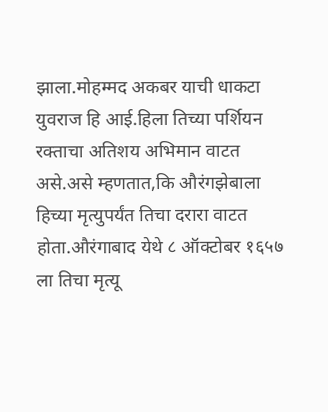झाला.मोहम्मद अकबर याची धाकटा युवराज हि आई.हिला तिच्या पर्शियन रक्ताचा अतिशय अभिमान वाटत असे.असे म्हणतात,कि औरंगझेबाला हिच्या मृत्युपर्यंत तिचा दरारा वाटत होता.औरंगाबाद येथे ८ ऑक्टोबर १६५७ ला तिचा मृत्यू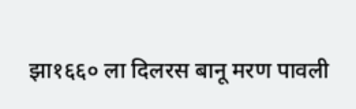झा१६६० ला दिलरस बानू मरण पावली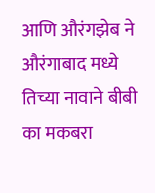आणि औरंगझेब ने औरंगाबाद मध्ये तिच्या नावाने बीबी का मकबरा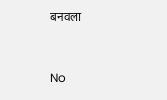बनवला


No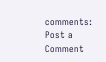comments:
Post a Comment